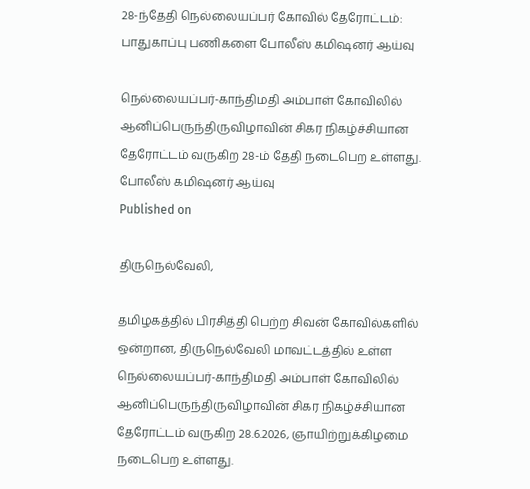28-ந்தேதி நெல்லையப்பர் கோவில் தேரோட்டம்: பாதுகாப்பு பணிகளை போலீஸ் கமிஷனர் ஆய்வு

நெல்லையப்பர்-காந்திமதி அம்பாள் கோவிலில் ஆனிப்பெருந்திருவிழாவின் சிகர நிகழ்ச்சியான தேரோட்டம் வருகிற 28-ம் தேதி நடைபெற உள்ளது.
போலீஸ் கமிஷனர் ஆய்வு
Published on

திருநெல்வேலி,

தமிழகத்தில் பிரசித்தி பெற்ற சிவன் கோவில்களில் ஒன்றான, திருநெல்வேலி மாவட்டத்தில் உள்ள நெல்லையப்பர்-காந்திமதி அம்பாள் கோவிலில் ஆனிப்பெருந்திருவிழாவின் சிகர நிகழ்ச்சியான தேரோட்டம் வருகிற 28.6.2026, ஞாயிற்றுக்கிழமை நடைபெற உள்ளது.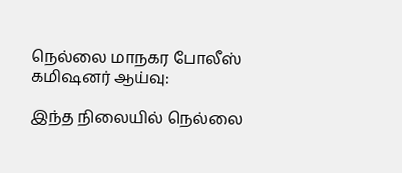நெல்லை மாநகர போலீஸ் கமிஷனர் ஆய்வு:

இந்த நிலையில் நெல்லை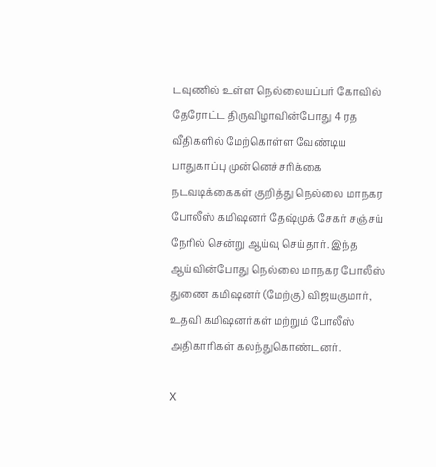டவுணில் உள்ள நெல்லையப்பர் கோவில் தேரோட்ட திருவிழாவின்போது 4 ரத வீதிகளில் மேற்கொள்ள வேண்டிய பாதுகாப்பு முன்னெச்சரிக்கை நடவடிக்கைகள் குறித்து நெல்லை மாநகர போலீஸ் கமிஷனர் தேஷ்முக் சேகர் சஞ்சய் நேரில் சென்று ஆய்வு செய்தார். இந்த ஆய்வின்போது நெல்லை மாநகர போலீஸ் துணை கமிஷனர் (மேற்கு) விஜயகுமார், உதவி கமிஷனர்கள் மற்றும் போலீஸ் அதிகாரிகள் கலந்துகொண்டனர்.

X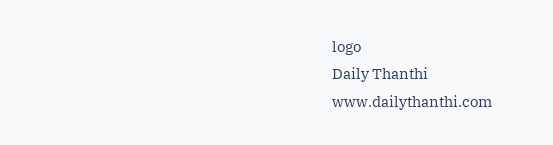logo
Daily Thanthi
www.dailythanthi.com